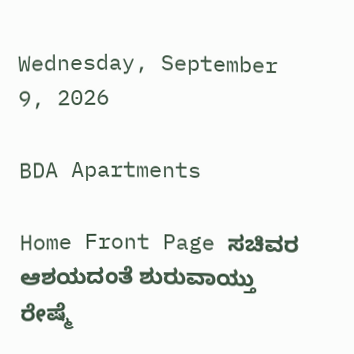Wednesday, September 9, 2026

BDA Apartments

Home Front Page ಸಚಿವರ ಆಶಯದಂತೆ ಶುರುವಾಯ್ತು ರೇಷ್ಮೆ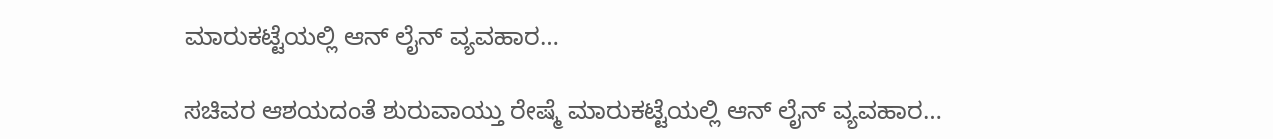ಮಾರುಕಟ್ಟೆಯಲ್ಲಿ ಆನ್ ಲೈನ್ ವ್ಯವಹಾರ…

ಸಚಿವರ ಆಶಯದಂತೆ ಶುರುವಾಯ್ತು ರೇಷ್ಮೆ ಮಾರುಕಟ್ಟೆಯಲ್ಲಿ ಆನ್ ಲೈನ್ ವ್ಯವಹಾರ…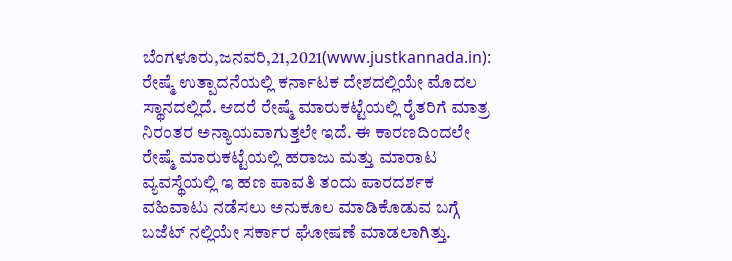ಬೆಂಗಳೂರು,ಜನವರಿ,21,2021(www.justkannada.in):  ರೇಷ್ಮೆ ಉತ್ಪಾದನೆಯಲ್ಲಿ ಕರ್ನಾಟಕ ದೇಶದಲ್ಲಿಯೇ ಮೊದಲ ಸ್ಥಾನದಲ್ಲಿದೆ. ಆದರೆ ರೇಷ್ಮೆ ಮಾರುಕಟ್ಟೆಯಲ್ಲಿ ರೈತರಿಗೆ ಮಾತ್ರ ನಿರಂತರ ಅನ್ಯಾಯವಾಗುತ್ತಲೇ ಇದೆ. ಈ ಕಾರಣದಿಂದಲೇ ರೇಷ್ಮೆ ಮಾರುಕಟ್ಟೆಯಲ್ಲಿ ಹರಾಜು ಮತ್ತು ಮಾರಾಟ ವ್ಯವಸ್ಥೆಯಲ್ಲಿ ಇ ಹಣ ಪಾವತಿ ತಂದು ಪಾರದರ್ಶಕ ವಹಿವಾಟು ನಡೆಸಲು ಅನುಕೂಲ ಮಾಡಿಕೊಡುವ ಬಗ್ಗೆ ಬಜೆಟ್ ನಲ್ಲಿಯೇ ಸರ್ಕಾರ ಘೋಷಣೆ ಮಾಡಲಾಗಿತ್ತು.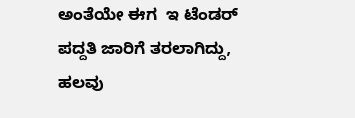ಅಂತೆಯೇ ಈಗ  ಇ ಟೆಂಡರ್ ಪದ್ದತಿ ಜಾರಿಗೆ ತರಲಾಗಿದ್ದು, ಹಲವು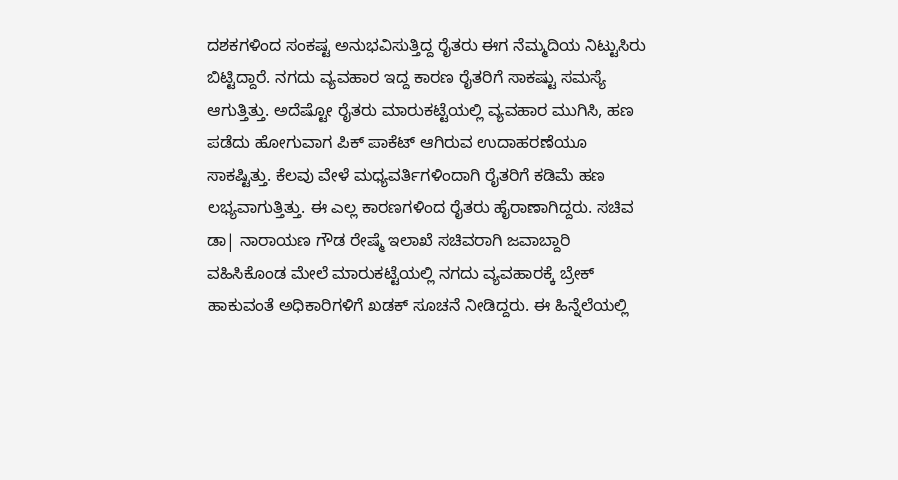ದಶಕಗಳಿಂದ ಸಂಕಷ್ಟ ಅನುಭವಿಸುತ್ತಿದ್ದ ರೈತರು ಈಗ ನೆಮ್ಮದಿಯ ನಿಟ್ಟುಸಿರು  ಬಿಟ್ಟಿದ್ದಾರೆ. ನಗದು ವ್ಯವಹಾರ ಇದ್ದ ಕಾರಣ ರೈತರಿಗೆ ಸಾಕಷ್ಟು ಸಮಸ್ಯೆ ಆಗುತ್ತಿತ್ತು. ಅದೆಷ್ಟೋ ರೈತರು ಮಾರುಕಟ್ಟೆಯಲ್ಲಿ ವ್ಯವಹಾರ ಮುಗಿಸಿ, ಹಣ ಪಡೆದು ಹೋಗುವಾಗ ಪಿಕ್ ಪಾಕೆಟ್ ಆಗಿರುವ ಉದಾಹರಣೆಯೂ ಸಾಕಷ್ಟಿತ್ತು. ಕೆಲವು ವೇಳೆ ಮಧ್ಯವರ್ತಿಗಳಿಂದಾಗಿ ರೈತರಿಗೆ ಕಡಿಮೆ ಹಣ ಲಭ್ಯವಾಗುತ್ತಿತ್ತು. ಈ ಎಲ್ಲ ಕಾರಣಗಳಿಂದ ರೈತರು ಹೈರಾಣಾಗಿದ್ದರು. ಸಚಿವ ಡಾ| ನಾರಾಯಣ ಗೌಡ ರೇಷ್ಮೆ ಇಲಾಖೆ ಸಚಿವರಾಗಿ ಜವಾಬ್ದಾರಿ ವಹಿಸಿಕೊಂಡ ಮೇಲೆ ಮಾರುಕಟ್ಟೆಯಲ್ಲಿ ನಗದು ವ್ಯವಹಾರಕ್ಕೆ ಬ್ರೇಕ್ ಹಾಕುವಂತೆ ಅಧಿಕಾರಿಗಳಿಗೆ ಖಡಕ್ ಸೂಚನೆ ನೀಡಿದ್ದರು. ಈ ಹಿನ್ನೆಲೆಯಲ್ಲಿ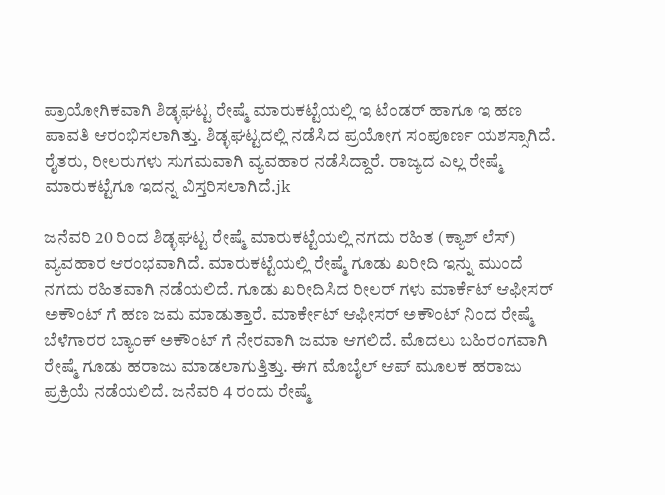ಪ್ರಾಯೋಗಿಕವಾಗಿ ಶಿಡ್ಳಘಟ್ಟ ರೇಷ್ಮೆ ಮಾರುಕಟ್ಟೆಯಲ್ಲಿ ಇ ಟೆಂಡರ್ ಹಾಗೂ ಇ ಹಣ ಪಾವತಿ ಆರಂಭಿಸಲಾಗಿತ್ತು. ಶಿಡ್ಳಘಟ್ಟದಲ್ಲಿ ನಡೆಸಿದ ಪ್ರಯೋಗ ಸಂಪೂರ್ಣ ಯಶಸ್ಸಾಗಿದೆ. ರೈತರು, ರೀಲರುಗಳು ಸುಗಮವಾಗಿ ವ್ಯವಹಾರ ನಡೆಸಿದ್ದಾರೆ. ರಾಜ್ಯದ ಎಲ್ಲ ರೇಷ್ಮೆ ಮಾರುಕಟ್ಟೆಗೂ ಇದನ್ನ ವಿಸ್ತರಿಸಲಾಗಿದೆ.jk

ಜನೆವರಿ 20 ರಿಂದ ಶಿಡ್ಳಘಟ್ಟ ರೇಷ್ಮೆ ಮಾರುಕಟ್ಟೆಯಲ್ಲಿ ನಗದು ರಹಿತ (ಕ್ಯಾಶ್ ಲೆಸ್) ವ್ಯವಹಾರ ಆರಂಭವಾಗಿದೆ. ಮಾರುಕಟ್ಟೆಯಲ್ಲಿ ರೇಷ್ಮೆ ಗೂಡು ಖರೀದಿ ಇನ್ನು ಮುಂದೆ ನಗದು ರಹಿತವಾಗಿ ನಡೆಯಲಿದೆ. ಗೂಡು ಖರೀದಿಸಿದ ರೀಲರ್ ಗಳು ಮಾರ್ಕೆಟ್ ಆಫೀಸರ್ ಅಕೌಂಟ್ ಗೆ ಹಣ ಜಮ ಮಾಡುತ್ತಾರೆ. ಮಾರ್ಕೇಟ್ ಆಫೀಸರ್ ಅಕೌಂಟ್ ನಿಂದ ರೇಷ್ಮೆ ಬೆಳೆಗಾರರ ಬ್ಯಾಂಕ್ ಅಕೌಂಟ್ ಗೆ ನೇರವಾಗಿ ಜಮಾ ಆಗಲಿದೆ. ಮೊದಲು ಬಹಿರಂಗವಾಗಿ ರೇಷ್ಮೆ ಗೂಡು ಹರಾಜು ಮಾಡಲಾಗುತ್ತಿತ್ತು. ಈಗ ಮೊಬೈಲ್ ಆಪ್ ಮೂಲಕ ಹರಾಜು ಪ್ರಕ್ರಿಯೆ ನಡೆಯಲಿದೆ. ಜನೆವರಿ 4 ರಂದು ರೇಷ್ಮೆ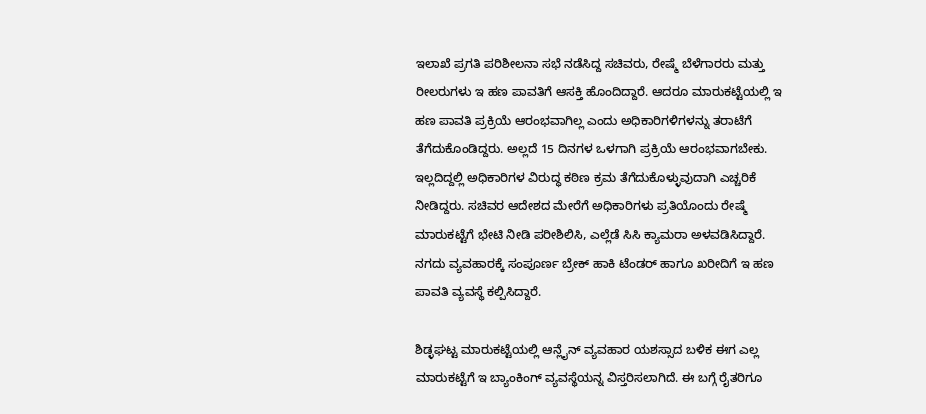ಇಲಾಖೆ ಪ್ರಗತಿ ಪರಿಶೀಲನಾ ಸಭೆ ನಡೆಸಿದ್ದ ಸಚಿವರು, ರೇಷ್ಮೆ ಬೆಳೆಗಾರರು ಮತ್ತು ರೀಲರುಗಳು ಇ ಹಣ ಪಾವತಿಗೆ ಆಸಕ್ತಿ ಹೊಂದಿದ್ದಾರೆ. ಆದರೂ ಮಾರುಕಟ್ಟೆಯಲ್ಲಿ ಇ ಹಣ ಪಾವತಿ ಪ್ರಕ್ರಿಯೆ ಆರಂಭವಾಗಿಲ್ಲ ಎಂದು ಅಧಿಕಾರಿಗಳಿಗಳನ್ನು ತರಾಟೆಗೆ ತೆಗೆದುಕೊಂಡಿದ್ದರು. ಅಲ್ಲದೆ 15 ದಿನಗಳ ಒಳಗಾಗಿ ಪ್ರಕ್ರಿಯೆ ಆರಂಭವಾಗಬೇಕು. ಇಲ್ಲದಿದ್ದಲ್ಲಿ ಅಧಿಕಾರಿಗಳ ವಿರುದ್ಧ ಕಠಿಣ ಕ್ರಮ ತೆಗೆದುಕೊಳ್ಳುವುದಾಗಿ ಎಚ್ಚರಿಕೆ ನೀಡಿದ್ದರು. ಸಚಿವರ ಆದೇಶದ ಮೇರೆಗೆ ಅಧಿಕಾರಿಗಳು ಪ್ರತಿಯೊಂದು ರೇಷ್ಮೆ ಮಾರುಕಟ್ಟೆಗೆ ಭೇಟಿ ನೀಡಿ ಪರೀಶಿಲಿಸಿ, ಎಲ್ಲೆಡೆ ಸಿಸಿ ಕ್ಯಾಮರಾ ಅಳವಡಿಸಿದ್ದಾರೆ. ನಗದು ವ್ಯವಹಾರಕ್ಕೆ ಸಂಪೂರ್ಣ ಬ್ರೇಕ್ ಹಾಕಿ ಟೆಂಡರ್ ಹಾಗೂ ಖರೀದಿಗೆ ಇ ಹಣ ಪಾವತಿ ವ್ಯವಸ್ಥೆ ಕಲ್ಪಿಸಿದ್ದಾರೆ.

ಶಿಡ್ಳಘಟ್ಟ ಮಾರುಕಟ್ಟೆಯಲ್ಲಿ ಆನ್ಲೈನ್ ವ್ಯವಹಾರ ಯಶಸ್ಸಾದ ಬಳಿಕ ಈಗ ಎಲ್ಲ ಮಾರುಕಟ್ಟೆಗೆ ಇ ಬ್ಯಾಂಕಿಂಗ್ ವ್ಯವಸ್ಥೆಯನ್ನ ವಿಸ್ತರಿಸಲಾಗಿದೆ. ಈ ಬಗ್ಗೆ ರೈತರಿಗೂ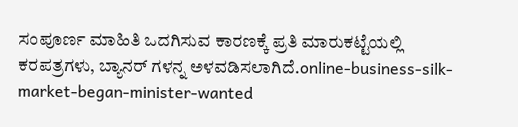ಸಂಪೂರ್ಣ ಮಾಹಿತಿ ಒದಗಿಸುವ ಕಾರಣಕ್ಕೆ ಪ್ರತಿ ಮಾರುಕಟ್ಟೆಯಲ್ಲಿ ಕರಪತ್ರಗಳು, ಬ್ಯಾನರ್ ಗಳನ್ನ ಅಳವಡಿಸಲಾಗಿದೆ.online-business-silk-market-began-minister-wanted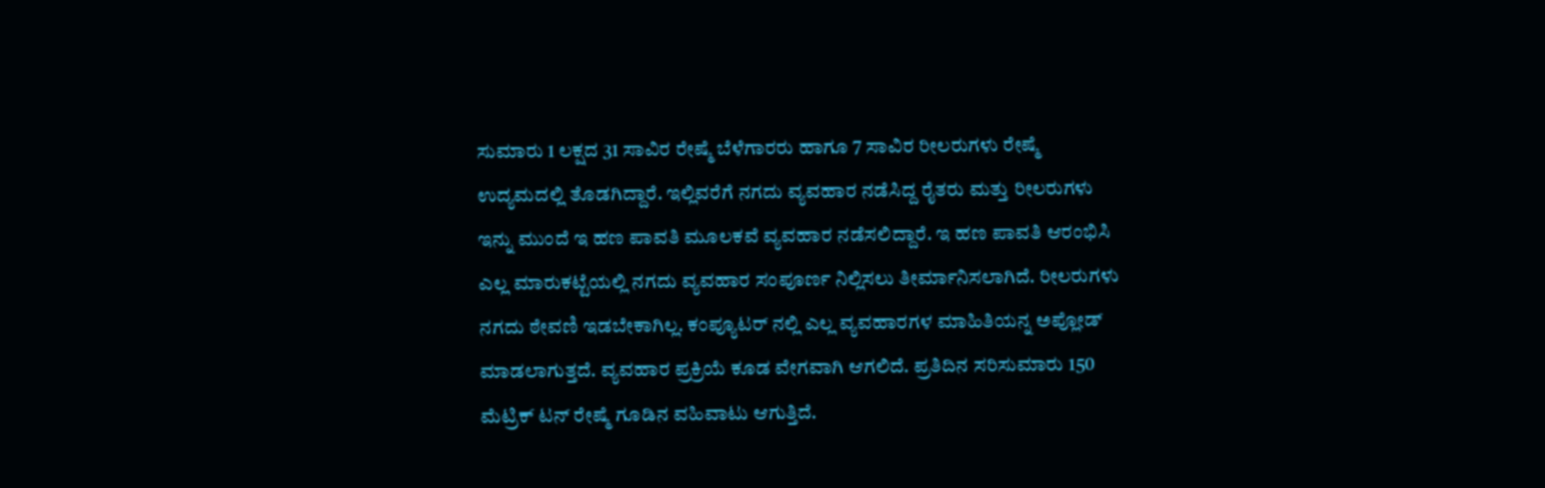ಸುಮಾರು 1 ಲಕ್ಷದ 31 ಸಾವಿರ ರೇಷ್ಮೆ ಬೆಳೆಗಾರರು ಹಾಗೂ 7 ಸಾವಿರ ರೀಲರುಗಳು ರೇಷ್ಮೆ ಉದ್ಯಮದಲ್ಲಿ ತೊಡಗಿದ್ದಾರೆ. ಇಲ್ಲಿವರೆಗೆ ನಗದು ವ್ಯವಹಾರ ನಡೆಸಿದ್ದ ರೈತರು ಮತ್ತು ರೀಲರುಗಳು ಇನ್ನು ಮುಂದೆ ಇ ಹಣ ಪಾವತಿ ಮೂಲಕವೆ ವ್ಯವಹಾರ ನಡೆಸಲಿದ್ದಾರೆ. ಇ ಹಣ ಪಾವತಿ ಆರಂಭಿಸಿ ಎಲ್ಲ ಮಾರುಕಟ್ಟೆಯಲ್ಲಿ ನಗದು ವ್ಯವಹಾರ ಸಂಪೂರ್ಣ ನಿಲ್ಲಿಸಲು ತೀರ್ಮಾನಿಸಲಾಗಿದೆ. ರೀಲರುಗಳು ನಗದು ಠೇವಣಿ ಇಡಬೇಕಾಗಿಲ್ಲ. ಕಂಪ್ಯೂಟರ್ ನಲ್ಲಿ ಎಲ್ಲ ವ್ಯವಹಾರಗಳ ಮಾಹಿತಿಯನ್ನ ಅಪ್ಲೋಡ್ ಮಾಡಲಾಗುತ್ತದೆ. ವ್ಯವಹಾರ ಪ್ರಕ್ರಿಯೆ ಕೂಡ ವೇಗವಾಗಿ ಆಗಲಿದೆ. ಪ್ರತಿದಿನ ಸರಿಸುಮಾರು 150 ಮೆಟ್ರಿಕ್ ಟನ್ ರೇಷ್ಮೆ ಗೂಡಿನ ವಹಿವಾಟು ಆಗುತ್ತಿದೆ.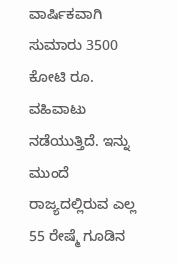ವಾರ್ಷಿಕವಾಗಿ ಸುಮಾರು 3500 ಕೋಟಿ ರೂ. ವಹಿವಾಟು ನಡೆಯುತ್ತಿದೆ. ಇನ್ನು ಮುಂದೆ ರಾಜ್ಯದಲ್ಲಿರುವ ಎಲ್ಲ 55 ರೇಷ್ಮೆ ಗೂಡಿನ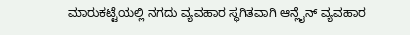ಮಾರುಕಟ್ಟೆಯಲ್ಲಿ ನಗದು ವ್ಯವಹಾರ ಸ್ಥಗಿತವಾಗಿ ಆನ್ಲೈನ್ ವ್ಯವಹಾರ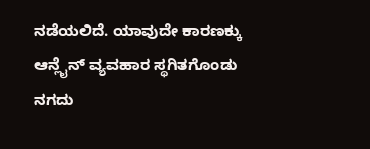ನಡೆಯಲಿದೆ. ಯಾವುದೇ ಕಾರಣಕ್ಕು ಆನ್ಲೈನ್ ವ್ಯವಹಾರ ಸ್ಥಗಿತಗೊಂಡು ನಗದು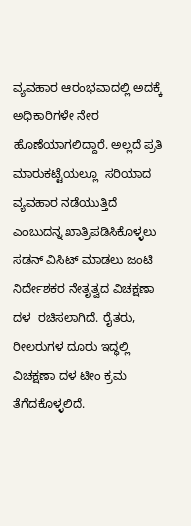ವ್ಯವಹಾರ ಆರಂಭವಾದಲ್ಲಿ ಅದಕ್ಕೆ ಅಧಿಕಾರಿಗಳೇ ನೇರ ಹೊಣೆಯಾಗಲಿದ್ದಾರೆ. ಅಲ್ಲದೆ ಪ್ರತಿ ಮಾರುಕಟ್ಟೆಯಲ್ಲೂ  ಸರಿಯಾದ ವ್ಯವಹಾರ ನಡೆಯುತ್ತಿದೆ ಎಂಬುದನ್ನ ಖಾತ್ರಿಪಡಿಸಿಕೊಳ್ಳಲು ಸಡನ್ ವಿಸಿಟ್ ಮಾಡಲು ಜಂಟಿ ನಿರ್ದೇಶಕರ ನೇತೃತ್ವದ ವಿಚಕ್ಷಣಾ ದಳ  ರಚಿಸಲಾಗಿದೆ. ರೈತರು, ರೀಲರುಗಳ ದೂರು ಇದ್ಧಲ್ಲಿ ವಿಚಕ್ಷಣಾ ದಳ ಟೀಂ ಕ್ರಮ ತೆಗೆದಕೊಳ್ಳಲಿದೆ.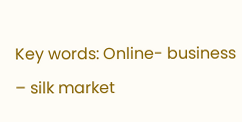Key words: Online- business – silk market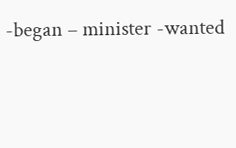-began – minister -wanted